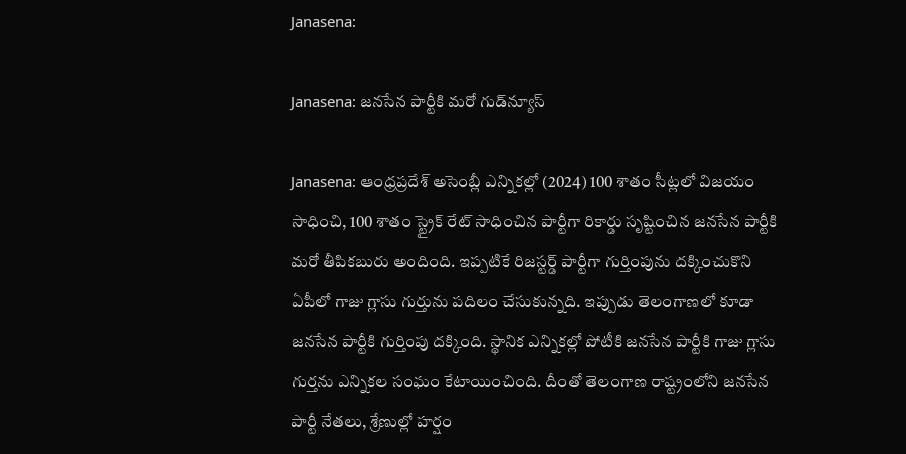Janasena:

Janasena: జ‌న‌సేన పార్టీకి మ‌రో గుడ్‌న్యూస్‌

Janasena: ఆంధ్ర‌ప్ర‌దేశ్ అసెంబ్లీ ఎన్నిక‌ల్లో (2024) 100 శాతం సీట్ల‌లో విజ‌యం సాధించి, 100 శాతం స్ట్రైక్ రేట్ సాధించిన పార్టీగా రికార్డు సృష్టించిన జ‌న‌సేన పార్టీకి మ‌రో తీపిక‌బురు అందింది. ఇప్ప‌టికే రిజ‌స్ట‌ర్డ్ పార్టీగా గుర్తింపును ద‌క్కించుకొని ఏపీలో గాజు గ్లాసు గుర్తును ప‌దిలం చేసుకున్న‌ది. ఇప్పుడు తెలంగాణ‌లో కూడా జ‌న‌సేన పార్టీకి గుర్తింపు ద‌క్కింది. స్థానిక ఎన్నిక‌ల్లో పోటీకి జ‌న‌సేన పార్టీకి గాజు గ్లాసు గుర్త‌ను ఎన్నిక‌ల సంఘం కేటాయించింది. దీంతో తెలంగాణ రాష్ట్రంలోని జ‌న‌సేన పార్టీ నేత‌లు, శ్రేణుల్లో హర్షం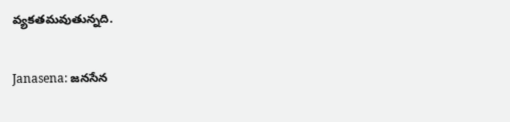వ్య‌క‌త‌మ‌వుతున్న‌ది.

Janasena: జ‌న‌సేన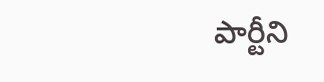పార్టీని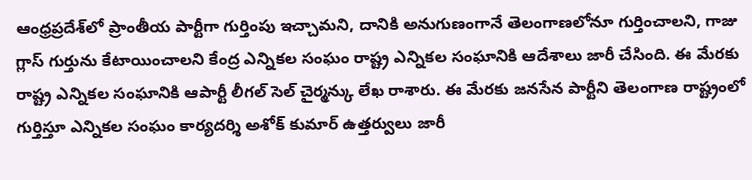ఆంధ్ర‌ప్ర‌దేశ్‌లో ప్రాంతీయ పార్టీగా గుర్తింపు ఇచ్చామ‌ని, దానికి అనుగుణంగానే తెలంగాణ‌లోనూ గుర్తించాల‌ని, గాజు గ్లాస్ గుర్తును కేటాయించాల‌ని కేంద్ర ఎన్నిక‌ల సంఘం రాష్ట్ర ఎన్నిక‌ల సంఘానికి ఆదేశాలు జారీ చేసింది. ఈ మేర‌కు రాష్ట్ర ఎన్నిక‌ల సంఘానికి ఆపార్టీ లీగ‌ల్ సెల్ చైర్మ‌న్కు లేఖ రాశారు. ఈ మేర‌కు జ‌న‌సేన పార్టీని తెలంగాణ రాష్ట్రంలో గుర్తిస్తూ ఎన్నిక‌ల సంఘం కార్య‌ద‌ర్శి అశోక్ కుమార్ ఉత్త‌ర్వులు జారీ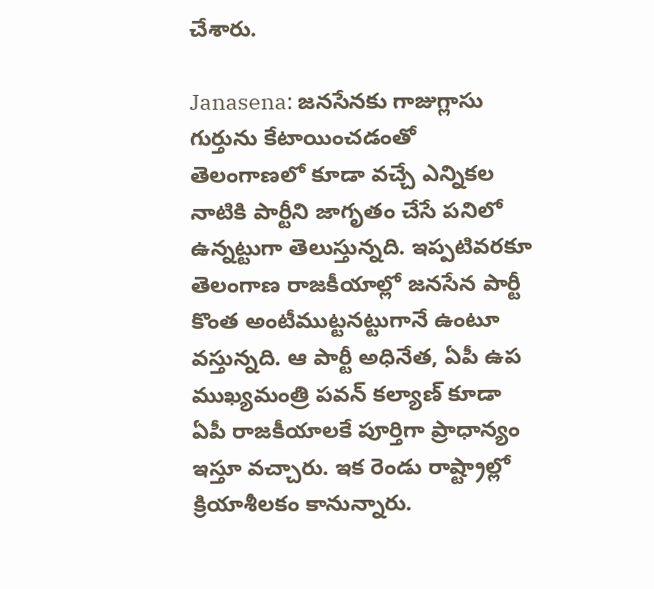చేశారు.

Janasena: జ‌న‌సేన‌కు గాజుగ్లాసు గుర్తును కేటాయించ‌డంతో తెలంగాణ‌లో కూడా వ‌చ్చే ఎన్నిక‌ల నాటికి పార్టీని జాగృతం చేసే ప‌నిలో ఉన్న‌ట్టుగా తెలుస్తున్న‌ది. ఇప్ప‌టివ‌ర‌కూ తెలంగాణ రాజ‌కీయాల్లో జ‌న‌సేన పార్టీ కొంత అంటీముట్ట‌న‌ట్టుగానే ఉంటూ వ‌స్తున్న‌ది. ఆ పార్టీ అధినేత‌, ఏపీ ఉప ముఖ్య‌మంత్రి ప‌వ‌న్ క‌ల్యాణ్ కూడా ఏపీ రాజ‌కీయాల‌కే పూర్తిగా ప్రాధాన్యం ఇస్తూ వ‌చ్చారు. ఇక రెండు రాష్ట్రాల్లో క్రియాశీల‌కం కానున్నారు.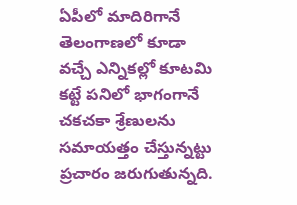ఏపీలో మాదిరిగానే తెలంగాణ‌లో కూడా వ‌చ్చే ఎన్నిక‌ల్లో కూట‌మి క‌ట్టే ప‌నిలో భాగంగానే చ‌క‌చ‌కా శ్రేణుల‌ను స‌మాయ‌త్తం చేస్తున్న‌ట్టు ప్ర‌చారం జ‌రుగుతున్న‌ది.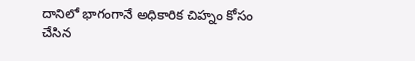దానిలో భాగంగానే అధికారిక చిహ్నం కోసం చేసిన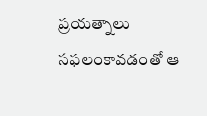ప్ర‌య‌త్నాలు స‌ఫ‌లంకావ‌డంతో ఆ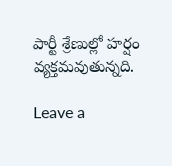పార్టీ శ్రేణుల్లో హ‌ర్షం వ్య‌క్త‌మ‌వుతున్న‌ది.

Leave a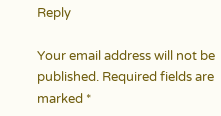Reply

Your email address will not be published. Required fields are marked *